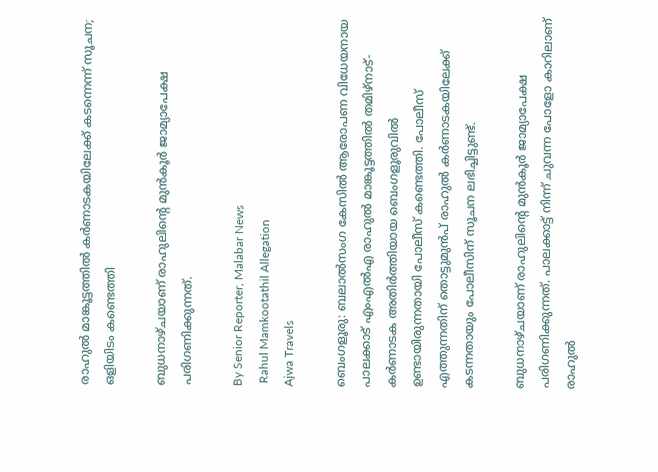രാഹുൽ മാങ്കൂട്ടത്തിൽ കർണാടകയിലേക്ക് കടന്നെന്ന് സൂചന; ഒളിയിടം കണ്ടെത്തി

ബുധനാഴ്‌ചയാണ് രാഹുലിന്റെ മുൻ‌കൂർ ജാമ്യാപേക്ഷ പരിഗണിക്കുന്നത്.

By Senior Reporter, Malabar News
 Rahul Mamkootathil Allegation
Ajwa Travels

ബെംഗളൂരു: ബലാൽസംഗ കേസിൽ ആരോപണ വിധേയനായ പാലക്കാട് എംഎൽഎ രാഹുൽ മാങ്കൂട്ടത്തിൽ തമിഴ്‌നാട്-കർണാടക അതിർത്തിയായ ബെംഗളൂരുവിൽ ഉണ്ടായിരുന്നതായി പോലീസ് കണ്ടെത്തി. പോലീസ് എത്തുന്നതിന് തൊട്ടുമുൻപ് രാഹുൽ കർണാടകയിലേക്ക് കടന്നതായും പോലീസിന് സൂചന ലഭിച്ചിട്ടുണ്ട്.

ബുധനാഴ്‌ചയാണ് രാഹുലിന്റെ മുൻ‌കൂർ ജാമ്യാപേക്ഷ പരിഗണിക്കുന്നത്. പാലക്കാട്ട് നിന്ന് ചുവന്ന പോളോ കാറിലാണ് രാഹുൽ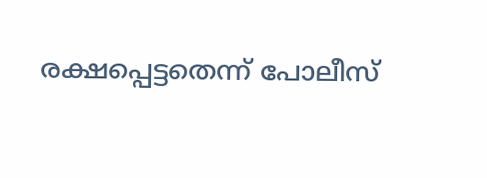രക്ഷപ്പെട്ടതെന്ന് പോലീസ്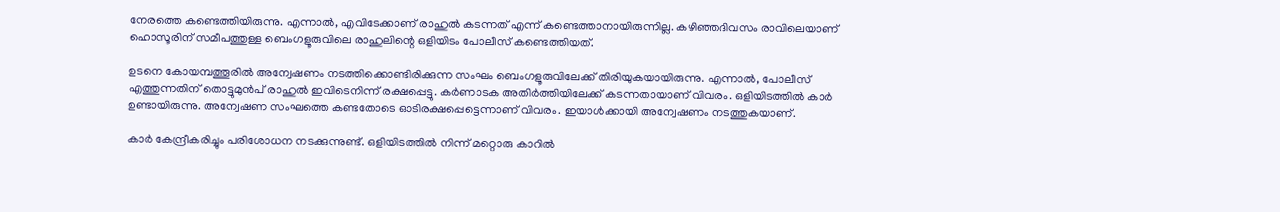നേരത്തെ കണ്ടെത്തിയിരുന്നു. എന്നാൽ, എവിടേക്കാണ് രാഹുൽ കടന്നത് എന്ന് കണ്ടെത്താനായിരുന്നില്ല. കഴിഞ്ഞദിവസം രാവിലെയാണ് ഹൊസൂരിന് സമീപത്തുള്ള ബെംഗളൂരുവിലെ രാഹുലിന്റെ ഒളിയിടം പോലീസ് കണ്ടെത്തിയത്.

ഉടനെ കോയമ്പത്തൂരിൽ അന്വേഷണം നടത്തിക്കൊണ്ടിരിക്കുന്ന സംഘം ബെംഗളൂരുവിലേക്ക് തിരിയുകയായിരുന്നു. എന്നാൽ, പോലീസ് എത്തുന്നതിന് തൊട്ടുമുൻപ് രാഹുൽ ഇവിടെനിന്ന് രക്ഷപ്പെട്ടു. കർണാടക അതിർത്തിയിലേക്ക് കടന്നതായാണ് വിവരം. ഒളിയിടത്തിൽ കാർ ഉണ്ടായിരുന്നു. അന്വേഷണ സംഘത്തെ കണ്ടതോടെ ഓടിരക്ഷപ്പെട്ടെന്നാണ് വിവരം. ഇയാൾക്കായി അന്വേഷണം നടത്തുകയാണ്.

കാർ കേന്ദ്രീകരിച്ചും പരിശോധന നടക്കുന്നുണ്ട്. ഒളിയിടത്തിൽ നിന്ന് മറ്റൊരു കാറിൽ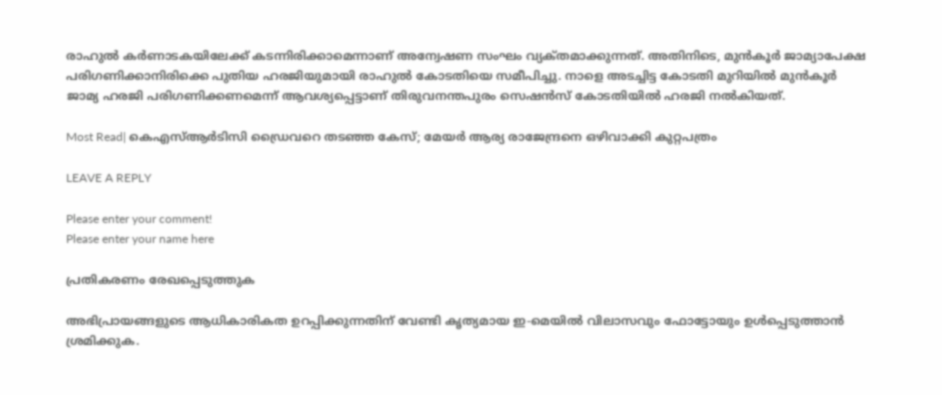രാഹുൽ കർണാടകയിലേക്ക് കടന്നിരിക്കാമെന്നാണ് അന്വേഷണ സംഘം വ്യക്‌തമാക്കുന്നത്. അതിനിടെ, മുൻ‌കൂർ ജാമ്യാപേക്ഷ പരിഗണിക്കാനിരിക്കെ പുതിയ ഹരജിയുമായി രാഹുൽ കോടതിയെ സമീപിച്ചു. നാളെ അടച്ചിട്ട കോടതി മുറിയിൽ മുൻ‌കൂർ ജാമ്യ ഹരജി പരിഗണിക്കണമെന്ന് ആവശ്യപ്പെട്ടാണ് തിരുവനന്തപുരം സെഷൻസ് കോടതിയിൽ ഹരജി നൽകിയത്.

Most Read| കെഎസ്ആർടിസി ഡ്രൈവറെ തടഞ്ഞ കേസ്; മേയർ ആര്യ രാജേന്ദ്രനെ ഒഴിവാക്കി കുറ്റപത്രം

LEAVE A REPLY

Please enter your comment!
Please enter your name here

പ്രതികരണം രേഖപ്പെടുത്തുക

അഭിപ്രായങ്ങളുടെ ആധികാരികത ഉറപ്പിക്കുന്നതിന് വേണ്ടി കൃത്യമായ ഇ-മെയിൽ വിലാസവും ഫോട്ടോയും ഉൾപ്പെടുത്താൻ ശ്രമിക്കുക.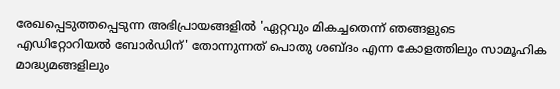രേഖപ്പെടുത്തപ്പെടുന്ന അഭിപ്രായങ്ങളിൽ 'ഏറ്റവും മികച്ചതെന്ന് ഞങ്ങളുടെ എഡിറ്റോറിയൽ ബോർഡിന്' തോന്നുന്നത് പൊതു ശബ്‌ദം എന്ന കോളത്തിലും സാമൂഹിക മാദ്ധ്യമങ്ങളിലും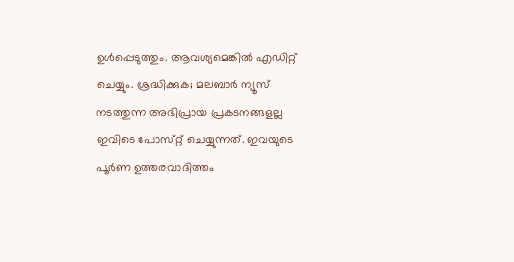ഉൾപ്പെടുത്തും. ആവശ്യമെങ്കിൽ എഡിറ്റ് ചെയ്യും. ശ്രദ്ധിക്കുക; മലബാർ ന്യൂസ് നടത്തുന്ന അഭിപ്രായ പ്രകടനങ്ങളല്ല ഇവിടെ പോസ്‌റ്റ് ചെയ്യുന്നത്. ഇവയുടെ പൂർണ ഉത്തരവാദിത്തം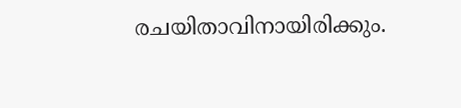രചയിതാവിനായിരിക്കും.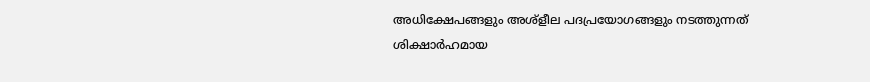അധിക്ഷേപങ്ങളും അശ്‌ളീല പദപ്രയോഗങ്ങളും നടത്തുന്നത് ശിക്ഷാർഹമായ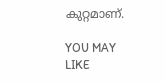കുറ്റമാണ്.

YOU MAY LIKE